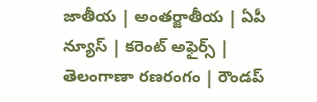జాతీయ | అంతర్జాతీయ | ఏపీ న్యూస్ | కరెంట్ అఫైర్స్ | తెలంగాణా రణరంగం | రౌండప్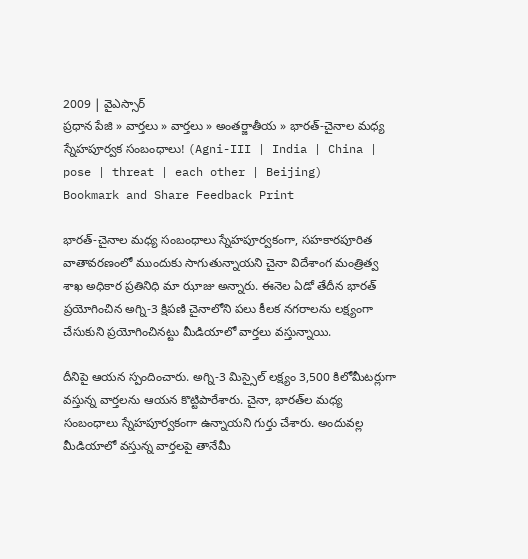2009 | వైఎస్సార్
ప్రధాన పేజి » వార్తలు » వార్తలు » అంతర్జాతీయ » భారత్-చైనాల మధ్య స్నేహపూర్వక సంబంధాలు! (Agni-III | India | China | pose | threat | each other | Beijing)
Bookmark and Share Feedback Print

భారత్-చైనాల మధ్య సంబంధాలు స్నేహపూర్వకంగా, సహకారపూరిత వాతావరణంలో ముందుకు సాగుతున్నాయని చైనా విదేశాంగ మంత్రిత్వ శాఖ అధికార ప్రతినిధి మా ఝాజు అన్నారు. ఈనెల ఏడో తేదీన భారత్ ప్రయోగించిన అగ్ని-3 క్షిపణి చైనాలోని పలు కీలక నగరాలను లక్ష్యంగా చేసుకుని ప్రయోగించినట్టు మీడియాలో వార్తలు వస్తున్నాయి.

దీనిపై ఆయన స్పందించారు. అగ్ని-3 మిస్సైల్ లక్ష్యం 3,500 కిలోమీటర్లుగా వస్తున్న వార్తలను ఆయన కొట్టిపారేశారు. చైనా, భారత్‌ల మధ్య సంబంధాలు స్నేహపూర్వకంగా ఉన్నాయని గుర్తు చేశారు. అందువల్ల మీడియాలో వస్తున్న వార్తలపై తానేమీ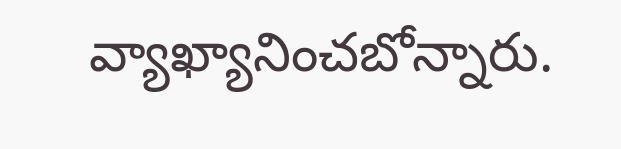వ్యాఖ్యానించబోన్నారు.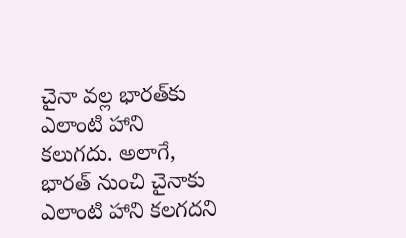చైనా వల్ల భారత్‌కు ఎలాంటి హాని కలుగదు. అలాగే, భారత్ నుంచి చైనాకు ఎలాంటి హాని కలగదని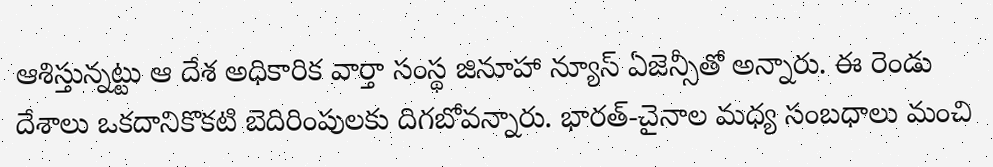ఆశిస్తున్నట్టు ఆ దేశ అధికారిక వార్తా సంస్థ జినూహా న్యూస్ ఏజెన్సీతో అన్నారు. ఈ రెండు దేశాలు ఒకదానికొకటి బెదిరింపులకు దిగబోవన్నారు. భారత్-చైనాల మధ్య సంబధాలు మంచి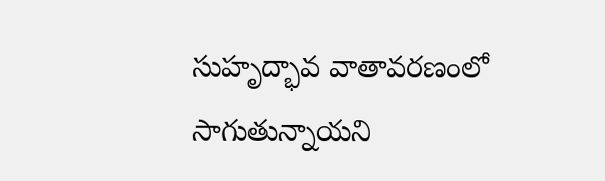సుహృద్భావ వాతావరణంలో సాగుతున్నాయని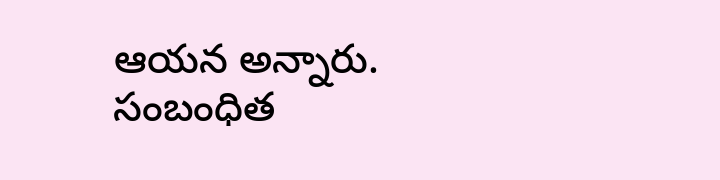ఆయన అన్నారు.
సంబంధిత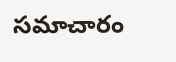సమాచారం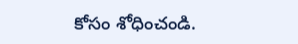కోసం శోధించండి.